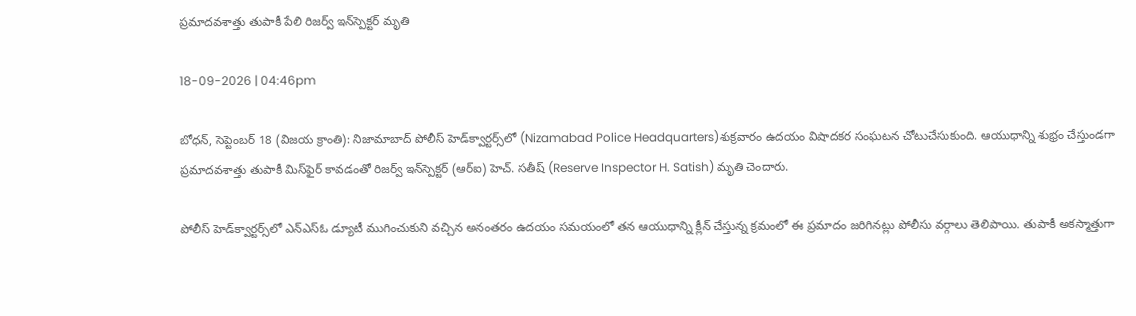ప్రమాదవశాత్తు తుపాకీ పేలి రిజర్వ్ ఇన్‌స్పెక్టర్ మృతి

18-09-2026 | 04:46pm

బోధన్, సెప్టెంబర్ 18 (విజయ క్రాంతి): నిజామాబాద్ పోలీస్ హెడ్‌క్వార్టర్స్‌లో (Nizamabad Police Headquarters)శుక్రవారం ఉదయం విషాదకర సంఘటన చోటుచేసుకుంది. ఆయుధాన్ని శుభ్రం చేస్తుండగా ప్రమాదవశాత్తు తుపాకీ మిస్‌ఫైర్ కావడంతో రిజర్వ్ ఇన్‌స్పెక్టర్ (ఆర్‌ఐ) హెచ్. సతీష్ (Reserve Inspector H. Satish) మృతి చెందారు.

పోలీస్ హెడ్‌క్వార్టర్స్‌లో ఎన్‌ఎస్‌ఓ డ్యూటీ ముగించుకుని వచ్చిన అనంతరం ఉదయం సమయంలో తన ఆయుధాన్ని క్లీన్ చేస్తున్న క్రమంలో ఈ ప్రమాదం జరిగినట్లు పోలీసు వర్గాలు తెలిపాయి. తుపాకీ అకస్మాత్తుగా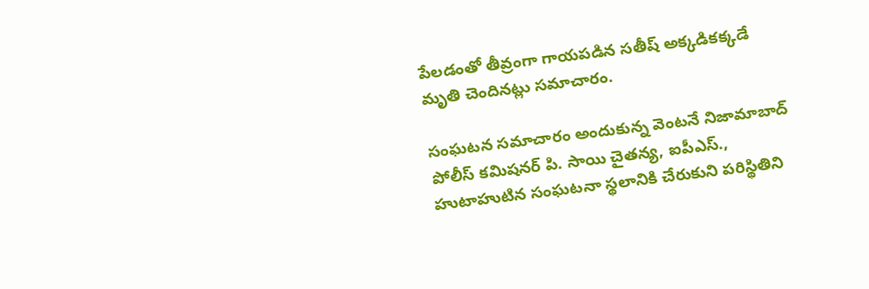పేలడంతో తీవ్రంగా గాయపడిన సతీష్ అక్కడికక్కడే మృతి చెందినట్లు సమాచారం.

సంఘటన సమాచారం అందుకున్న వెంటనే నిజామాబాద్ పోలీస్ కమిషనర్ పి. సాయి చైతన్య, ఐపీఎస్., హుటాహుటిన సంఘటనా స్థలానికి చేరుకుని పరిస్థితిని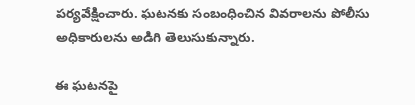పర్యవేక్షించారు. ఘటనకు సంబంధించిన వివరాలను పోలీసు అధికారులను అడిగి తెలుసుకున్నారు.

ఈ ఘటనపై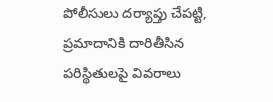పోలీసులు దర్యాప్తు చేపట్టి, ప్రమాదానికి దారితీసిన పరిస్థితులపై వివరాలు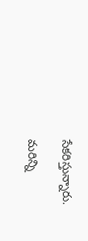సేకరిస్తున్నారు.

మరిన్ని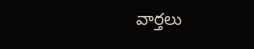వార్తలు